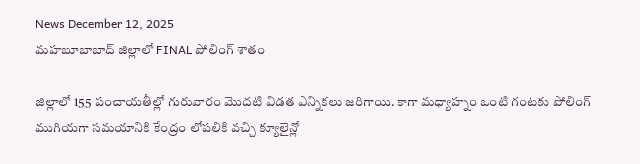News December 12, 2025
మహబూబాబాద్ జిల్లాలో FINAL పోలింగ్ శాతం

జిల్లాలో 155 పంచాయతీల్లో గురువారం మొదటి విడత ఎన్నికలు జరిగాయి. కాగా మధ్యాహ్నం ఒంటి గంటకు పోలింగ్ ముగియగా సమయానికి కేంద్రం లోపలికి వచ్చి క్యూలైన్లో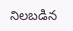నిలబడిన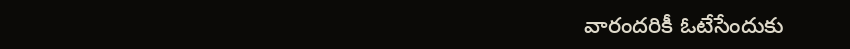వారందరికీ ఓటేసేందుకు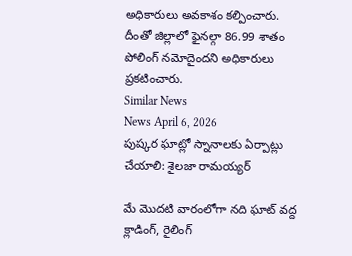అధికారులు అవకాశం కల్పించారు. దీంతో జిల్లాలో ఫైనల్గా 86.99 శాతం పోలింగ్ నమోదైందని అధికారులు ప్రకటించారు.
Similar News
News April 6, 2026
పుష్కర ఘాట్లో స్నానాలకు ఏర్పాట్లు చేయాలి: శైలజా రామయ్యర్

మే మొదటి వారంలోగా నది ఘాట్ వద్ద క్లాడింగ్, రైలింగ్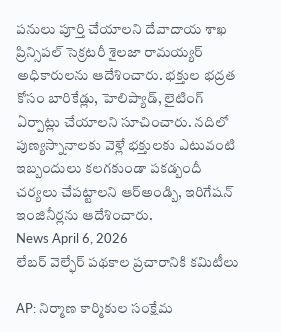పనులు పూర్తి చేయాలని దేవాదాయ శాఖ ప్రిన్సిపల్ సెక్రటరీ శైలజా రామయ్యర్ అధికారులను ఆదేశించారు. భక్తుల భద్రత కోసం బారికేడ్లు, హెలిప్యాడ్, లైటింగ్ ఏర్పాట్లు చేయాలని సూచించారు. నదిలో పుణ్యస్నానాలకు వెళ్లే భక్తులకు ఎటువంటి ఇబ్బందులు కలగకుండా పకడ్బందీ చర్యలు చేపట్టాలని ఆర్అండ్బి, ఇరిగేషన్ ఇంజినీర్లను ఆదేశించారు.
News April 6, 2026
లేబర్ వెల్ఫేర్ పథకాల ప్రచారానికి కమిటీలు

AP: నిర్మాణ కార్మికుల సంక్షేమ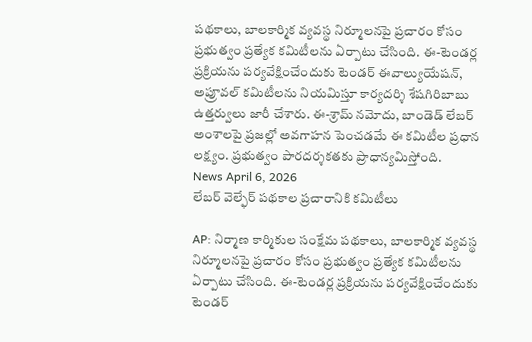పథకాలు, బాలకార్మిక వ్యవస్థ నిర్మూలనపై ప్రచారం కోసం ప్రభుత్వం ప్రత్యేక కమిటీలను ఏర్పాటు చేసింది. ఈ-టెండర్ల ప్రక్రియను పర్యవేక్షించేందుకు టెండర్ ఈవాల్యుయేషన్, అప్రూవల్ కమిటీలను నియమిస్తూ కార్యదర్శి శేషగిరిబాబు ఉత్తర్వులు జారీ చేశారు. ఈ-శ్రామ్ నమోదు, బాండెడ్ లేబర్ అంశాలపై ప్రజల్లో అవగాహన పెంచడమే ఈ కమిటీల ప్రధాన లక్ష్యం. ప్రభుత్వం పారదర్శకతకు ప్రాధాన్యమిస్తోంది.
News April 6, 2026
లేబర్ వెల్ఫేర్ పథకాల ప్రచారానికి కమిటీలు

AP: నిర్మాణ కార్మికుల సంక్షేమ పథకాలు, బాలకార్మిక వ్యవస్థ నిర్మూలనపై ప్రచారం కోసం ప్రభుత్వం ప్రత్యేక కమిటీలను ఏర్పాటు చేసింది. ఈ-టెండర్ల ప్రక్రియను పర్యవేక్షించేందుకు టెండర్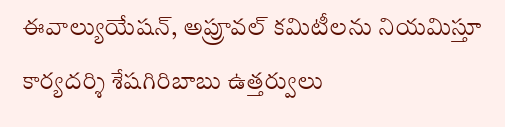ఈవాల్యుయేషన్, అప్రూవల్ కమిటీలను నియమిస్తూ కార్యదర్శి శేషగిరిబాబు ఉత్తర్వులు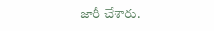జారీ చేశారు.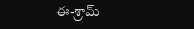ఈ-శ్రామ్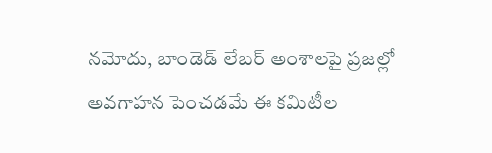నమోదు, బాండెడ్ లేబర్ అంశాలపై ప్రజల్లో అవగాహన పెంచడమే ఈ కమిటీల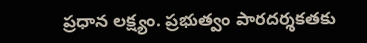ప్రధాన లక్ష్యం. ప్రభుత్వం పారదర్శకతకు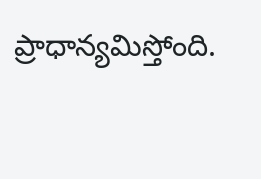ప్రాధాన్యమిస్తోంది.